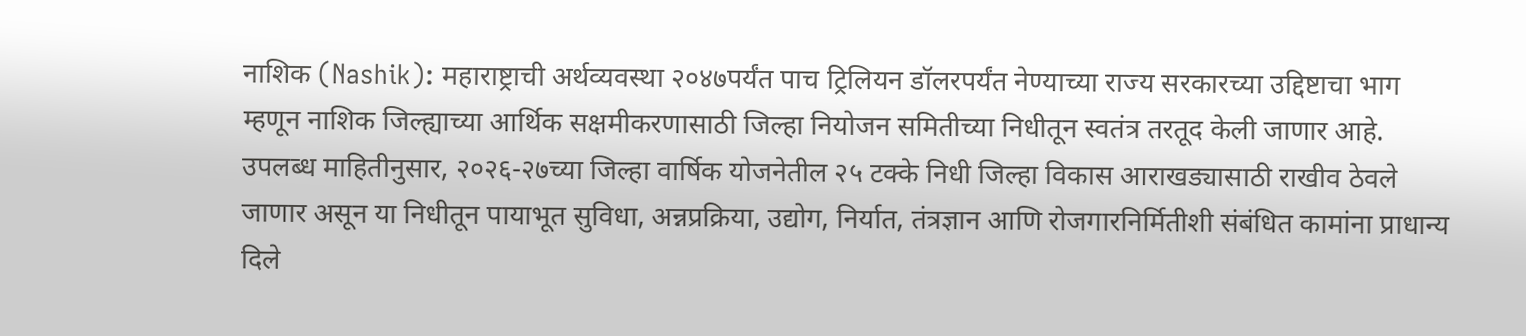नाशिक (Nashik): महाराष्ट्राची अर्थव्यवस्था २०४७पर्यंत पाच ट्रिलियन डॉलरपर्यंत नेण्याच्या राज्य सरकारच्या उद्दिष्टाचा भाग म्हणून नाशिक जिल्ह्याच्या आर्थिक सक्षमीकरणासाठी जिल्हा नियोजन समितीच्या निधीतून स्वतंत्र तरतूद केली जाणार आहे. उपलब्ध माहितीनुसार, २०२६-२७च्या जिल्हा वार्षिक योजनेतील २५ टक्के निधी जिल्हा विकास आराखड्यासाठी राखीव ठेवले जाणार असून या निधीतून पायाभूत सुविधा, अन्नप्रक्रिया, उद्योग, निर्यात, तंत्रज्ञान आणि रोजगारनिर्मितीशी संबंधित कामांना प्राधान्य दिले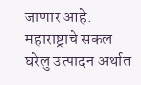जाणार आहे.
महाराष्ट्राचे सकल घरेलु उत्पादन अर्थात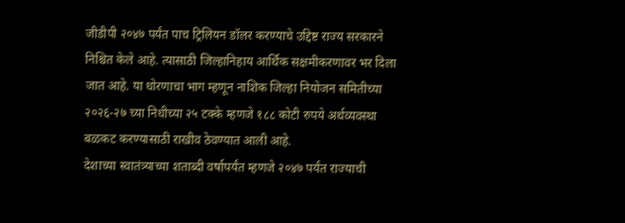जीडीपी २०४७ पर्यंत पाच ट्रिलियन डॉलर करण्याचे उद्दिष्ट राज्य सरकारने निश्चित केले आहे. त्यासाठी जिल्हानिहाय आर्थिक सक्षमीकरणावर भर दिला जात आहे. या धोरणाचा भाग म्हणून नाशिक जिल्हा नियोजन समितीच्या २०२६-२७ च्या निधीच्या २५ टक्के म्हणजे १८८ कोटी रुपये अर्थव्यवस्था बळकट करण्यासाठी राखीव ठेवण्यात आली आहे.
देशाच्या स्वातंत्र्याच्या शताब्दी वर्षापर्यंत म्हणजे २०४७ पर्यंत राज्याची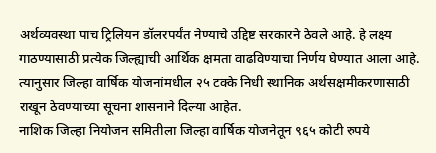अर्थव्यवस्था पाच ट्रिलियन डॉलरपर्यंत नेण्याचे उद्दिष्ट सरकारने ठेवले आहे. हे लक्ष्य गाठण्यासाठी प्रत्येक जिल्ह्याची आर्थिक क्षमता वाढविण्याचा निर्णय घेण्यात आला आहे. त्यानुसार जिल्हा वार्षिक योजनांमधील २५ टक्के निधी स्थानिक अर्थसक्षमीकरणासाठी राखून ठेवण्याच्या सूचना शासनाने दिल्या आहेत.
नाशिक जिल्हा नियोजन समितीला जिल्हा वार्षिक योजनेतून ९६५ कोटी रुपये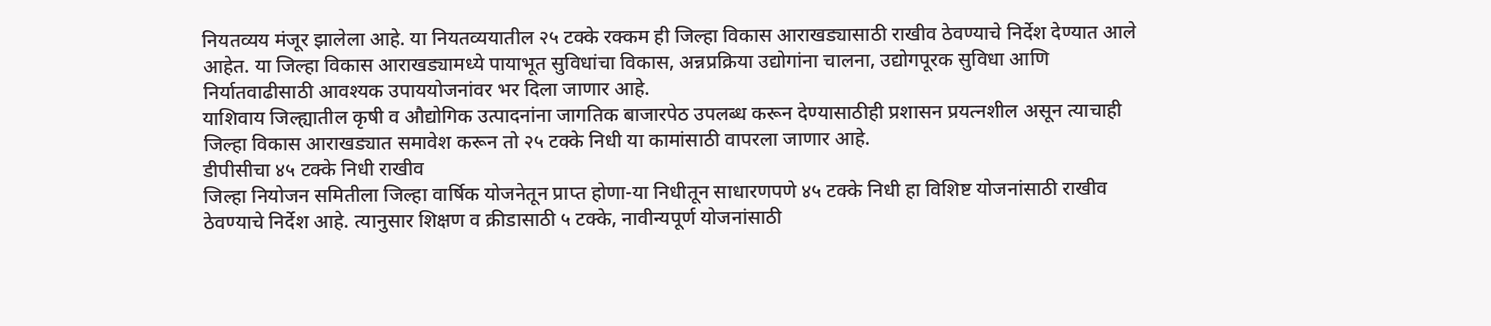नियतव्यय मंजूर झालेला आहे. या नियतव्ययातील २५ टक्के रक्कम ही जिल्हा विकास आराखड्यासाठी राखीव ठेवण्याचे निर्देश देण्यात आले आहेत. या जिल्हा विकास आराखड्यामध्ये पायाभूत सुविधांचा विकास, अन्नप्रक्रिया उद्योगांना चालना, उद्योगपूरक सुविधा आणि निर्यातवाढीसाठी आवश्यक उपाययोजनांवर भर दिला जाणार आहे.
याशिवाय जिल्ह्यातील कृषी व औद्योगिक उत्पादनांना जागतिक बाजारपेठ उपलब्ध करून देण्यासाठीही प्रशासन प्रयत्नशील असून त्याचाही जिल्हा विकास आराखड्यात समावेश करून तो २५ टक्के निधी या कामांसाठी वापरला जाणार आहे.
डीपीसीचा ४५ टक्के निधी राखीव
जिल्हा नियोजन समितीला जिल्हा वार्षिक योजनेतून प्राप्त होणा-या निधीतून साधारणपणे ४५ टक्के निधी हा विशिष्ट योजनांसाठी राखीव ठेवण्याचे निर्देश आहे. त्यानुसार शिक्षण व क्रीडासाठी ५ टक्के, नावीन्यपूर्ण योजनांसाठी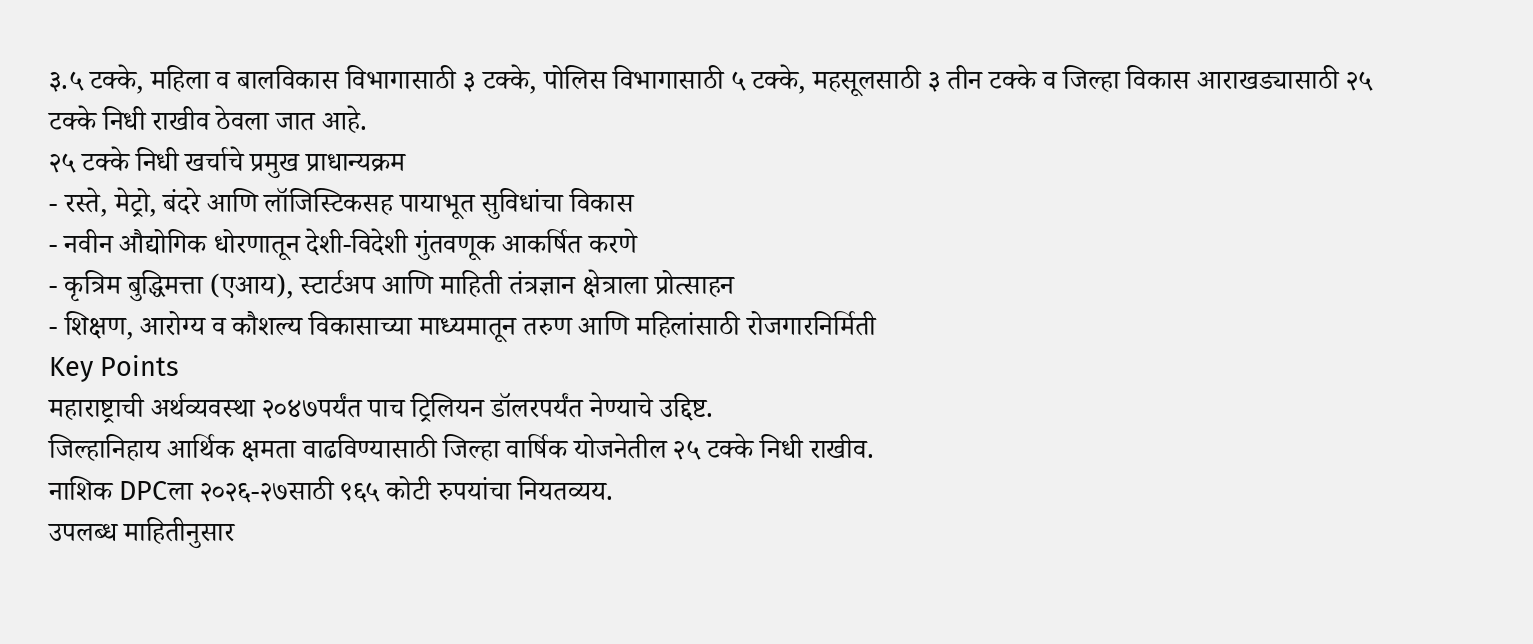३.५ टक्के, महिला व बालविकास विभागासाठी ३ टक्के, पोलिस विभागासाठी ५ टक्के, महसूलसाठी ३ तीन टक्के व जिल्हा विकास आराखड्यासाठी २५ टक्के निधी राखीव ठेवला जात आहे.
२५ टक्के निधी खर्चाचे प्रमुख प्राधान्यक्रम
- रस्ते, मेट्रो, बंदरे आणि लॉजिस्टिकसह पायाभूत सुविधांचा विकास
- नवीन औद्योगिक धोरणातून देशी-विदेशी गुंतवणूक आकर्षित करणे
- कृत्रिम बुद्धिमत्ता (एआय), स्टार्टअप आणि माहिती तंत्रज्ञान क्षेत्राला प्रोत्साहन
- शिक्षण, आरोग्य व कौशल्य विकासाच्या माध्यमातून तरुण आणि महिलांसाठी रोजगारनिर्मिती
Key Points
महाराष्ट्राची अर्थव्यवस्था २०४७पर्यंत पाच ट्रिलियन डॉलरपर्यंत नेण्याचे उद्दिष्ट.
जिल्हानिहाय आर्थिक क्षमता वाढविण्यासाठी जिल्हा वार्षिक योजनेतील २५ टक्के निधी राखीव.
नाशिक DPCला २०२६-२७साठी ९६५ कोटी रुपयांचा नियतव्यय.
उपलब्ध माहितीनुसार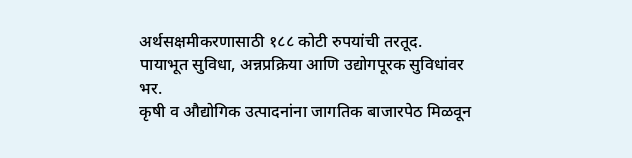अर्थसक्षमीकरणासाठी १८८ कोटी रुपयांची तरतूद.
पायाभूत सुविधा, अन्नप्रक्रिया आणि उद्योगपूरक सुविधांवर भर.
कृषी व औद्योगिक उत्पादनांना जागतिक बाजारपेठ मिळवून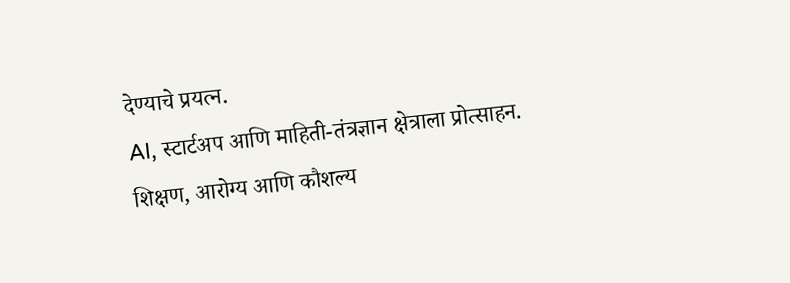देण्याचे प्रयत्न.
AI, स्टार्टअप आणि माहिती-तंत्रज्ञान क्षेत्राला प्रोत्साहन.
शिक्षण, आरोग्य आणि कौशल्य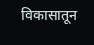विकासातून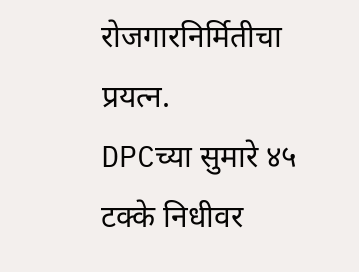रोजगारनिर्मितीचा प्रयत्न.
DPCच्या सुमारे ४५ टक्के निधीवर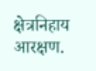क्षेत्रनिहाय आरक्षण.